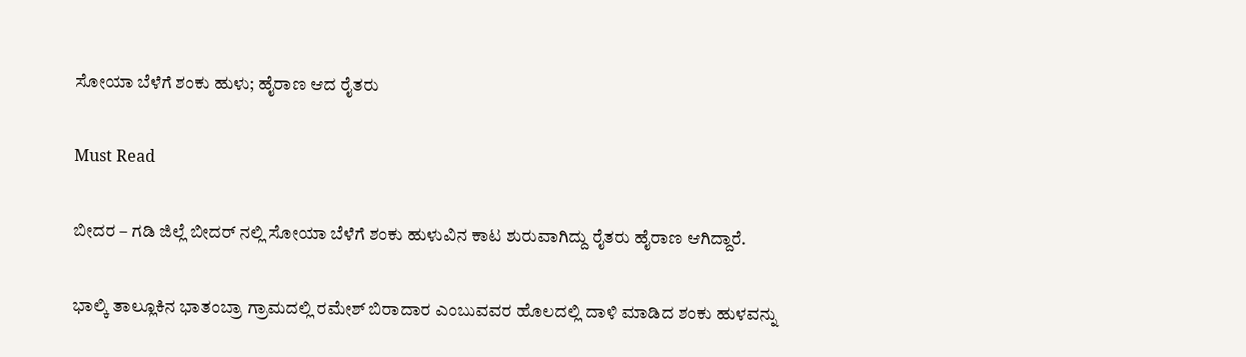ಸೋಯಾ ಬೆಳೆಗೆ ಶಂಕು ಹುಳು; ಹೈರಾಣ ಆದ ರೈತರು

Must Read

ಬೀದರ – ಗಡಿ ಜಿಲ್ಲೆ ಬೀದರ್ ನಲ್ಲಿ ಸೋಯಾ ಬೆಳೆಗೆ ಶಂಕು ಹುಳುವಿನ ಕಾಟ ಶುರುವಾಗಿದ್ದು ರೈತರು ಹೈರಾಣ ಆಗಿದ್ದಾರೆ.

ಭಾಲ್ಕಿ ತಾಲ್ಲೂಕಿನ ಭಾತಂಬ್ರಾ ಗ್ರಾಮದಲ್ಲಿ ರಮೇಶ್ ಬಿರಾದಾರ ಎಂಬುವವರ ಹೊಲದಲ್ಲಿ ದಾಳಿ ಮಾಡಿದ ಶಂಕು ಹುಳವನ್ನು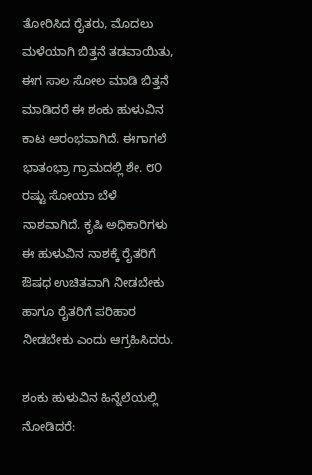ತೋರಿಸಿದ ರೈತರು, ಮೊದಲು ಮಳೆಯಾಗಿ ಬಿತ್ತನೆ ತಡವಾಯಿತು, ಈಗ ಸಾಲ ಸೋಲ ಮಾಡಿ ಬಿತ್ತನೆ ಮಾಡಿದರೆ ಈ ಶಂಕು ಹುಳುವಿನ ಕಾಟ ಆರಂಭವಾಗಿದೆ. ಈಗಾಗಲೆ ಭಾತಂಭ್ರಾ ಗ್ರಾಮದಲ್ಲಿ ಶೇ. ೮೦ ರಷ್ಟು ಸೋಯಾ ಬೆಳೆ ನಾಶವಾಗಿದೆ. ಕೃಷಿ ಅಧಿಕಾರಿಗಳು ಈ ಹುಳುವಿನ ನಾಶಕ್ಕೆ ರೈತರಿಗೆ ಔಷಧ ಉಚಿತವಾಗಿ ನೀಡಬೇಕು ಹಾಗೂ ರೈತರಿಗೆ ಪರಿಹಾರ ನೀಡಬೇಕು ಎಂದು ಆಗ್ರಹಿಸಿದರು.

ಶಂಕು ಹುಳುವಿನ ಹಿನ್ನೆಲೆಯಲ್ಲಿ ನೋಡಿದರೆ: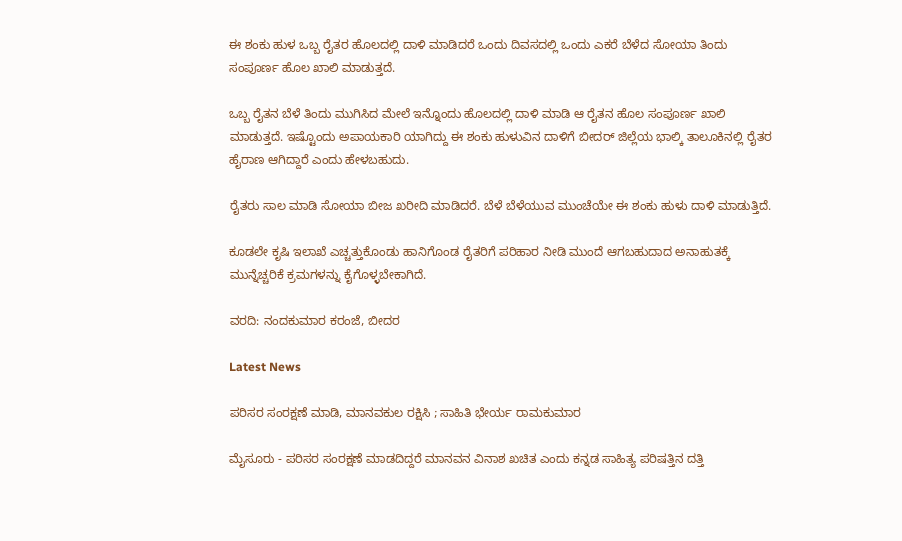ಈ ಶಂಕು ಹುಳ ಒಬ್ಬ ರೈತರ ಹೊಲದಲ್ಲಿ ದಾಳಿ ಮಾಡಿದರೆ ಒಂದು ದಿವಸದಲ್ಲಿ ಒಂದು ಎಕರೆ ಬೆಳೆದ ಸೋಯಾ ತಿಂದು ಸಂಪೂರ್ಣ ಹೊಲ ಖಾಲಿ ಮಾಡುತ್ತದೆ.

ಒಬ್ಬ ರೈತನ ಬೆಳೆ ತಿಂದು ಮುಗಿಸಿದ ಮೇಲೆ ಇನ್ನೊಂದು ಹೊಲದಲ್ಲಿ ದಾಳಿ ಮಾಡಿ ಆ ರೈತನ ಹೊಲ ಸಂಪೂರ್ಣ ಖಾಲಿ ಮಾಡುತ್ತದೆ. ಇಷ್ಟೊಂದು ಅಪಾಯಕಾರಿ ಯಾಗಿದ್ದು ಈ ಶಂಕು ಹುಳುವಿನ ದಾಳಿಗೆ ಬೀದರ್ ಜಿಲ್ಲೆಯ ಭಾಲ್ಕಿ ತಾಲೂಕಿನಲ್ಲಿ ರೈತರ ಹೈರಾಣ ಆಗಿದ್ದಾರೆ ಎಂದು ಹೇಳಬಹುದು.

ರೈತರು ಸಾಲ ಮಾಡಿ ಸೋಯಾ ಬೀಜ ಖರೀದಿ ಮಾಡಿದರೆ. ಬೆಳೆ ಬೆಳೆಯುವ ಮುಂಚೆಯೇ ಈ ಶಂಕು ಹುಳು ದಾಳಿ ಮಾಡುತ್ತಿದೆ.

ಕೂಡಲೇ ಕೃಷಿ ಇಲಾಖೆ ಎಚ್ಚತ್ತುಕೊಂಡು ಹಾನಿಗೊಂಡ ರೈತರಿಗೆ ಪರಿಹಾರ ನೀಡಿ ಮುಂದೆ ಆಗಬಹುದಾದ ಅನಾಹುತಕ್ಕೆ ಮುನ್ನೆಚ್ಚರಿಕೆ ಕ್ರಮಗಳನ್ನು ಕೈಗೊಳ್ಳಬೇಕಾಗಿದೆ.

ವರದಿ: ನಂದಕುಮಾರ ಕರಂಜೆ, ಬೀದರ

Latest News

ಪರಿಸರ ಸಂರಕ್ಷಣೆ ಮಾಡಿ, ಮಾನವಕುಲ ರಕ್ಷಿಸಿ ; ಸಾಹಿತಿ ಭೇರ್ಯ ರಾಮಕುಮಾರ

ಮೈಸೂರು - ಪರಿಸರ ಸಂರಕ್ಷಣೆ ಮಾಡದಿದ್ದರೆ ಮಾನವನ ವಿನಾಶ ಖಚಿತ ಎಂದು ಕನ್ನಡ ಸಾಹಿತ್ಯ ಪರಿಷತ್ತಿನ ದತ್ತಿ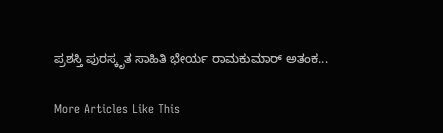ಪ್ರಶಸ್ತಿ ಪುರಸ್ಕೃತ ಸಾಹಿತಿ ಭೇರ್ಯ ರಾಮಕುಮಾರ್ ಅತಂಕ...

More Articles Like This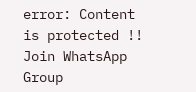error: Content is protected !!
Join WhatsApp Group